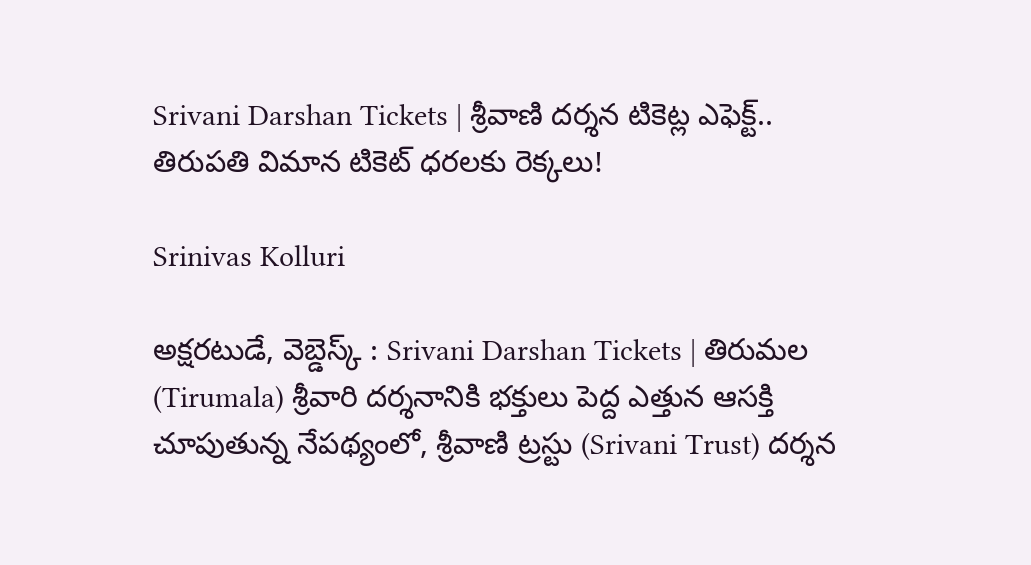Srivani Darshan Tickets | శ్రీవాణి దర్శన టికెట్ల ఎఫెక్ట్.. తిరుపతి విమాన టికెట్ ధరలకు రెక్కలు!

Srinivas Kolluri

అక్షరటుడే, వెబ్డెస్క్ : Srivani Darshan Tickets | తిరుమల (Tirumala) శ్రీవారి దర్శనానికి భక్తులు పెద్ద ఎత్తున ఆసక్తి చూపుతున్న నేపథ్యంలో, శ్రీవాణి ట్రస్టు (Srivani Trust) దర్శన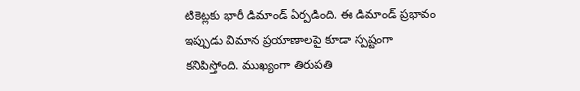టికెట్లకు భారీ డిమాండ్ ఏర్పడింది. ఈ డిమాండ్ ప్రభావం ఇప్పుడు విమాన ప్రయాణాలపై కూడా స్పష్టంగా కనిపిస్తోంది. ముఖ్యంగా తిరుపతి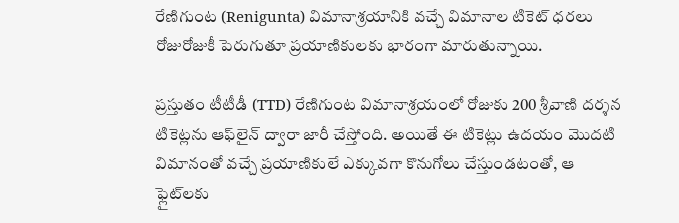రేణిగుంట (Renigunta) విమానాశ్రయానికి వచ్చే విమానాల టికెట్ ధరలు రోజురోజుకీ పెరుగుతూ ప్రయాణికులకు భారంగా మారుతున్నాయి.

ప్రస్తుతం టీటీడీ (TTD) రేణిగుంట విమానాశ్రయంలో రోజుకు 200 శ్రీవాణి దర్శన టికెట్లను ఆఫ్‌లైన్ ద్వారా జారీ చేస్తోంది. అయితే ఈ టికెట్లు ఉదయం మొదటి విమానంతో వచ్చే ప్రయాణికులే ఎక్కువగా కొనుగోలు చేస్తుండటంతో, ఆ ఫ్లైట్‌లకు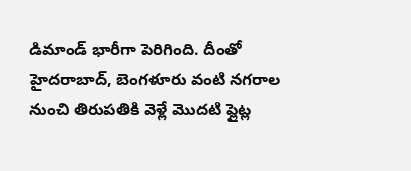డిమాండ్ భారీగా పెరిగింది. దీంతో హైదరాబాద్, బెంగళూరు వంటి నగరాల నుంచి తిరుపతికి వెళ్లే మొదటి ఫ్లైట్ల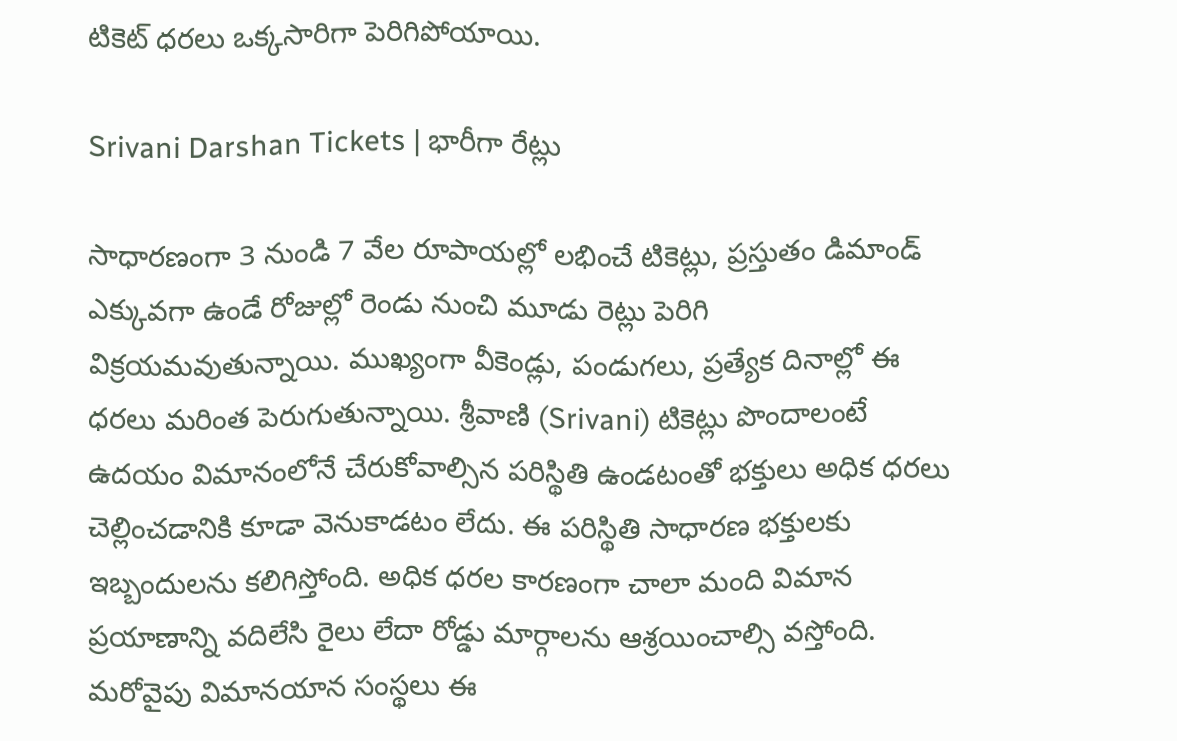టికెట్ ధరలు ఒక్కసారిగా పెరిగిపోయాయి.

Srivani Darshan Tickets | భారీగా రేట్లు

సాధారణంగా 3 నుండి 7 వేల‌ రూపాయల్లో లభించే టికెట్లు, ప్రస్తుతం డిమాండ్ ఎక్కువగా ఉండే రోజుల్లో రెండు నుంచి మూడు రెట్లు పెరిగి విక్రయమవుతున్నాయి. ముఖ్యంగా వీకెండ్లు, పండుగలు, ప్రత్యేక దినాల్లో ఈ ధరలు మరింత పెరుగుతున్నాయి. శ్రీవాణి (Srivani) టికెట్లు పొందాలంటే ఉదయం విమానంలోనే చేరుకోవాల్సిన పరిస్థితి ఉండటంతో భక్తులు అధిక ధరలు చెల్లించడానికి కూడా వెనుకాడటం లేదు. ఈ పరిస్థితి సాధారణ భక్తులకు ఇబ్బందులను కలిగిస్తోంది. అధిక ధరల కారణంగా చాలా మంది విమాన ప్రయాణాన్ని వదిలేసి రైలు లేదా రోడ్డు మార్గాలను ఆశ్రయించాల్సి వస్తోంది. మరోవైపు విమానయాన సంస్థలు ఈ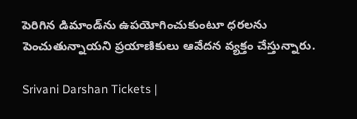పెరిగిన డిమాండ్‌ను ఉపయోగించుకుంటూ ధరలను పెంచుతున్నాయని ప్రయాణికులు ఆవేదన వ్యక్తం చేస్తున్నారు.

Srivani Darshan Tickets |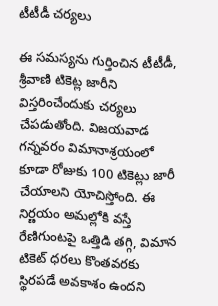టీటీడీ చర్యలు

ఈ సమస్యను గుర్తించిన టీటీడీ, శ్రీవాణి టికెట్ల జారీని విస్తరించేందుకు చర్యలు చేపడుతోంది. విజయవాడ గన్నవరం విమానాశ్రయంలో కూడా రోజుకు 100 టికెట్లు జారీ చేయాలని యోచిస్తోంది. ఈ నిర్ణయం అమల్లోకి వస్తే రేణిగుంటపై ఒత్తిడి తగ్గి, విమాన టికెట్ ధరలు కొంతవరకు స్థిరపడే అవకాశం ఉందని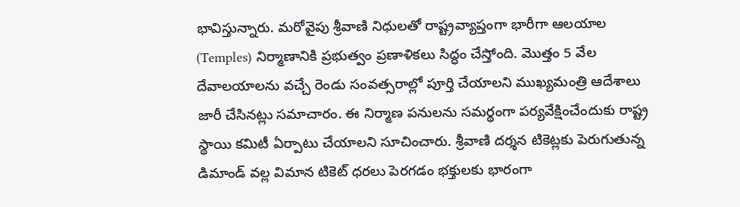భావిస్తున్నారు. మరోవైపు శ్రీవాణి నిధులతో రాష్ట్రవ్యాప్తంగా భారీగా ఆలయాల (Temples) నిర్మాణానికి ప్రభుత్వం ప్రణాళికలు సిద్ధం చేస్తోంది. మొత్తం 5 వేల దేవాలయాలను వచ్చే రెండు సంవత్సరాల్లో పూర్తి చేయాలని ముఖ్యమంత్రి ఆదేశాలు జారీ చేసినట్లు సమాచారం. ఈ నిర్మాణ పనులను సమర్థంగా పర్యవేక్షించేందుకు రాష్ట్ర స్థాయి కమిటీ ఏర్పాటు చేయాలని సూచించారు. శ్రీవాణి దర్శన టికెట్లకు పెరుగుతున్న డిమాండ్ వల్ల విమాన టికెట్ ధరలు పెరగడం భక్తులకు భారంగా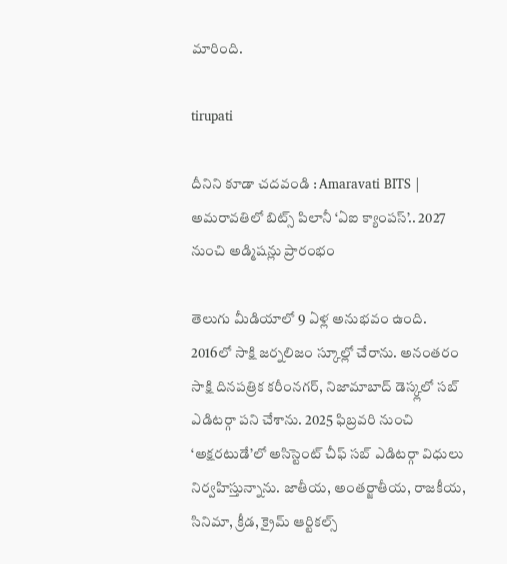మారింది.

tirupati

దీనిని కూడా చదవండి : Amaravati BITS | అమరావతిలో బిట్స్ పిలానీ ‘ఏఐ క్యాంపస్’.. 2027 నుంచి అడ్మిషన్లు ప్రారంభం

తెలుగు మీడియాలో 9 ఏళ్ల అనుభవం ఉంది. 2016లో సాక్షి జర్నలిజం స్కూల్లో చేరాను. అనంతరం సాక్షి దినపత్రిక కరీంనగర్, నిజామాబాద్ డెస్క్లలో సబ్ ఎడిటర్గా పని చేశాను. 2025 ఫిబ్రవరి నుంచి ‘అక్షరటుడే’లో అసిస్టెంట్ చీఫ్ సబ్ ఎడిటర్గా విధులు నిర్వహిస్తున్నాను. జాతీయ, అంతర్జాతీయ, రాజకీయ, సినిమా, క్రీడ, క్రైమ్ ఆర్టికల్స్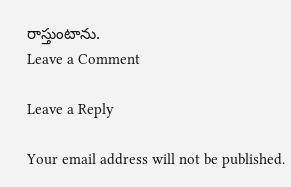రాస్తుంటాను.
Leave a Comment

Leave a Reply

Your email address will not be published.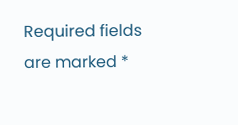Required fields are marked *